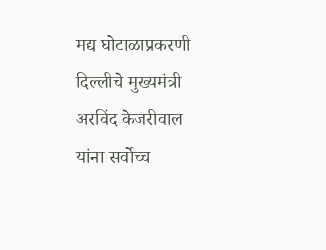मद्य घोटाळाप्रकरणी दिल्लीचे मुख्यमंत्री अरविंद केजरीवाल यांना सर्वोच्च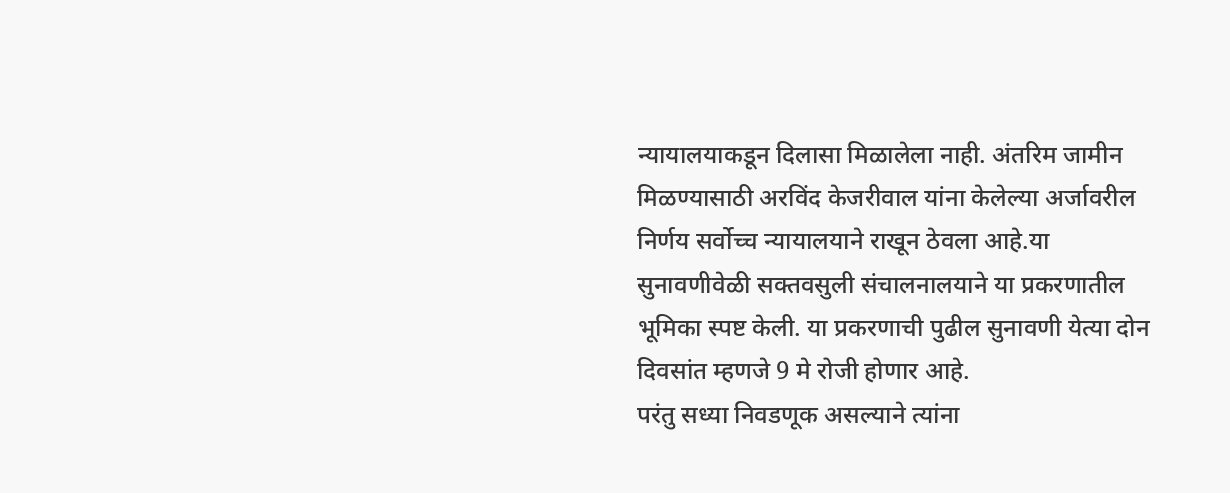न्यायालयाकडून दिलासा मिळालेला नाही. अंतरिम जामीन मिळण्यासाठी अरविंद केजरीवाल यांना केलेल्या अर्जावरील निर्णय सर्वोच्च न्यायालयाने राखून ठेवला आहे.या सुनावणीवेळी सक्तवसुली संचालनालयाने या प्रकरणातील भूमिका स्पष्ट केली. या प्रकरणाची पुढील सुनावणी येत्या दोन दिवसांत म्हणजे 9 मे रोजी होणार आहे.
परंतु सध्या निवडणूक असल्याने त्यांना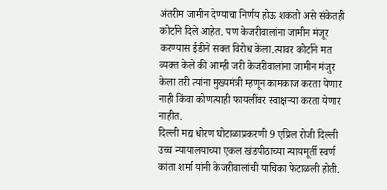अंतरीम जामीन देण्याचा निर्णय होऊ शकतो असे संकेतही कोर्टाने दिले आहेत. पण केजरीवालांना जामीन मंजूर करण्यास ईडीने सक्त विरोध केला.त्यावर कोर्टाने मत व्यक्त केले की आम्ही जरी केजरीवालांना जामीन मंजुर केला तरी त्यांना मुख्यमंत्री म्हणून कामकाज करता येणार नाही किंवा कोणत्याही फायलींवर स्वाक्षऱ्या करता येणार नाहीत.
दिल्ली मद्य धोरण घोटाळाप्रकरणी 9 एप्रिल रोजी दिल्ली उच्च न्यायालयाच्या एकल खंडपीठाच्या न्यायमूर्ती स्वर्ण कांता शर्मा यांनी केजरीवालांची याचिका फेटाळली होती.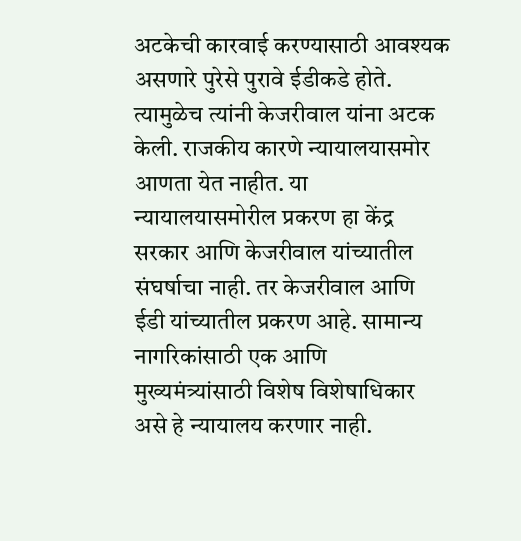अटकेची कारवाई करण्यासाठी आवश्यक असणारे पुरेसे पुरावे ईडीकडे होते. त्यामुळेच त्यांनी केजरीवाल यांना अटक केली. राजकीय कारणे न्यायालयासमोर आणता येत नाहीत. या न्यायालयासमोरील प्रकरण हा केंद्र सरकार आणि केजरीवाल यांच्यातील संघर्षाचा नाही. तर केजरीवाल आणि ईडी यांच्यातील प्रकरण आहे. सामान्य नागरिकांसाठी एक आणि मुख्यमंत्र्यांसाठी विशेष विशेषाधिकार असे हे न्यायालय करणार नाही.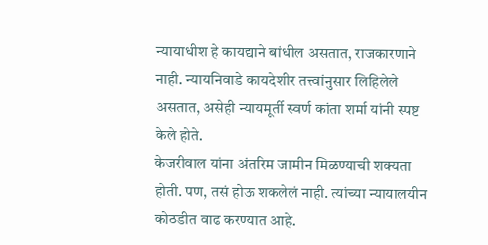न्यायाधीश हे कायद्याने बांधील असतात, राजकारणाने नाही. न्यायनिवाडे कायदेशीर तत्त्वांनुसार लिहिलेले असतात, असेही न्यायमूर्ती स्वर्ण कांता शर्मा यांनी स्पष्ट केले होते.
केजरीवाल यांना अंतरिम जामीन मिळण्याची शक्यता होती. पण, तसं होऊ शकलेलं नाही. त्यांच्या न्यायालयीन कोठडीत वाढ करण्यात आहे.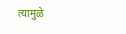त्यामुळे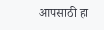आपसाठी हा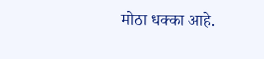मोठा धक्का आहे.